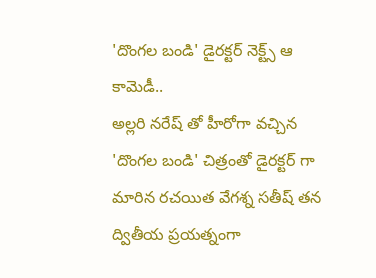'దొంగల బండి' డైరక్టర్ నెక్ట్స్ ఆ కామెడీ..
అల్లరి నరేష్ తో హీరోగా వచ్చిన 'దొంగల బండి' చిత్రంతో డైరక్టర్ గా మారిన రచయిత వేగశ్న సతీష్ తన ద్వితీయ ప్రయత్నంగా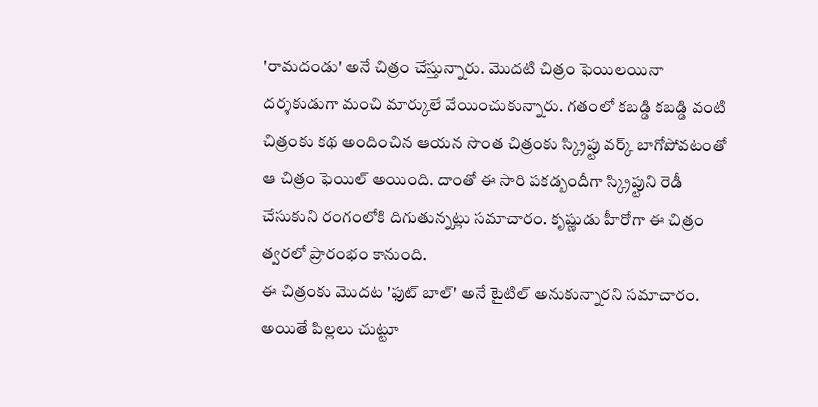'రామదండు' అనే చిత్రం చేస్తున్నారు. మొదటి చిత్రం ఫెయిలయినా దర్శకుడుగా మంచి మార్కులే వేయించుకున్నారు. గతంలో కబడ్డి కబడ్డి వంటి చిత్రంకు కథ అందించిన ఆయన సొంత చిత్రంకు స్క్రిప్టు వర్క్ బాగోపోవటంతో ఆ చిత్రం ఫెయిల్ అయింది. దాంతో ఈ సారి పకడ్బందీగా స్క్రిప్టుని రెడీ చేసుకుని రంగంలోకి దిగుతున్నట్లు సమాచారం. కృష్ణుడు హీరోగా ఈ చిత్రం త్వరలో ప్రారంభం కానుంది.
ఈ చిత్రంకు మొదట 'ఫుట్ బాల్' అనే టైటిల్ అనుకున్నారని సమాచారం. అయితే పిల్లలు చుట్టూ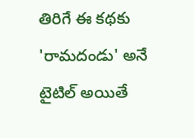తిరిగే ఈ కథకు 'రామదండు' అనే టైటిల్ అయితే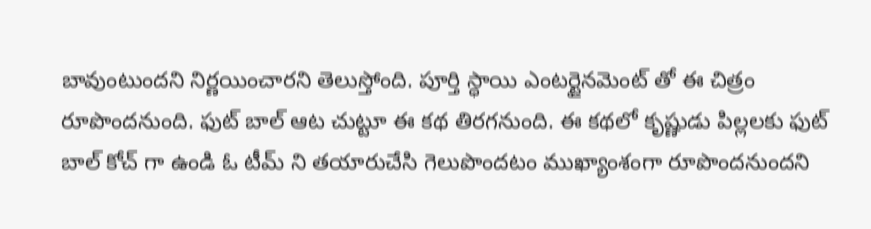బావుంటుందని నిర్ణయించారని తెలుస్తోంది. పూర్తి స్ధాయి ఎంటర్టైనమెంట్ తో ఈ చిత్రం రూపొందనుంది. ఫుట్ బాల్ ఆట చుట్టూ ఈ కథ తిరగనుంది. ఈ కథలో కృష్ణుడు పిల్లలకు ఫుట్ బాల్ కోచ్ గా ఉండి ఓ టీమ్ ని తయారుచేసి గెలుపొందటం ముఖ్యాంశంగా రూపొందనుందని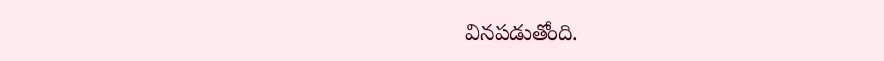వినపడుతోంది.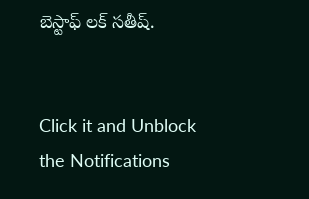బెస్టాఫ్ లక్ సతీష్.


Click it and Unblock the Notifications